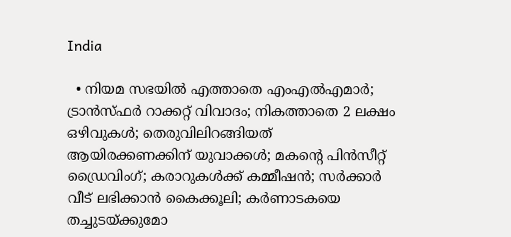India

  • നിയമ സഭയില്‍ എത്താതെ എംഎല്‍എമാര്‍; ട്രാന്‍സ്ഫര്‍ റാക്കറ്റ് വിവാദം; നികത്താതെ 2 ലക്ഷം ഒഴിവുകള്‍; തെരുവിലിറങ്ങിയത് ആയിരക്കണക്കിന് യുവാക്കള്‍; മകന്റെ പിന്‍സീറ്റ് ഡ്രൈവിംഗ്; കരാറുകള്‍ക്ക് കമ്മീഷന്‍; സര്‍ക്കാര്‍ വീട് ലഭിക്കാന്‍ കൈക്കൂലി; കര്‍ണാടകയെ തച്ചുടയ്ക്കുമോ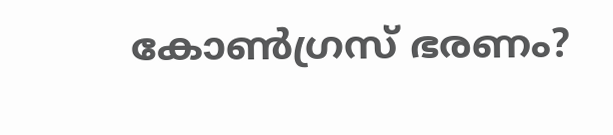കോണ്‍ഗ്രസ് ഭരണം?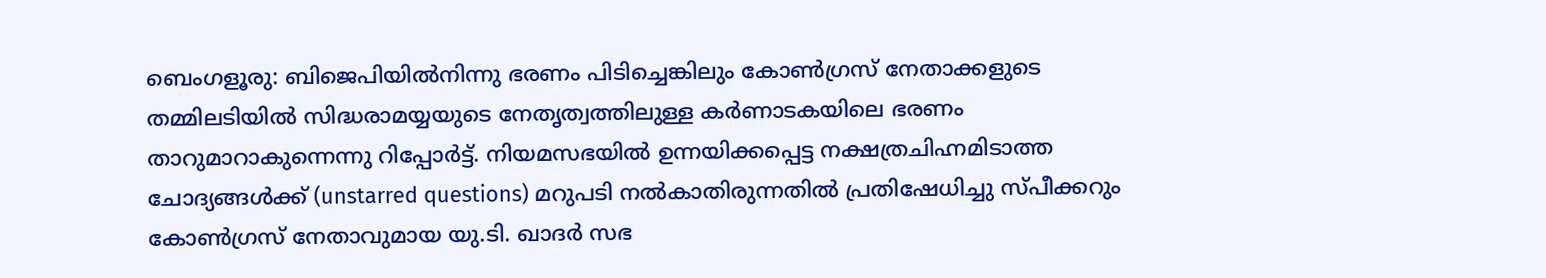ബെംഗളൂരു: ബിജെപിയില്‍നിന്നു ഭരണം പിടിച്ചെങ്കിലും കോണ്‍ഗ്രസ് നേതാക്കളുടെ തമ്മിലടിയില്‍ സിദ്ധരാമയ്യയുടെ നേതൃത്വത്തിലുള്ള കര്‍ണാടകയിലെ ഭരണം താറുമാറാകുന്നെന്നു റിപ്പോര്‍ട്ട്. നിയമസഭയില്‍ ഉന്നയിക്കപ്പെട്ട നക്ഷത്രചിഹ്നമിടാത്ത ചോദ്യങ്ങള്‍ക്ക് (unstarred questions) മറുപടി നല്‍കാതിരുന്നതില്‍ പ്രതിഷേധിച്ചു സ്പീക്കറും കോണ്‍ഗ്രസ് നേതാവുമായ യു.ടി. ഖാദര്‍ സഭ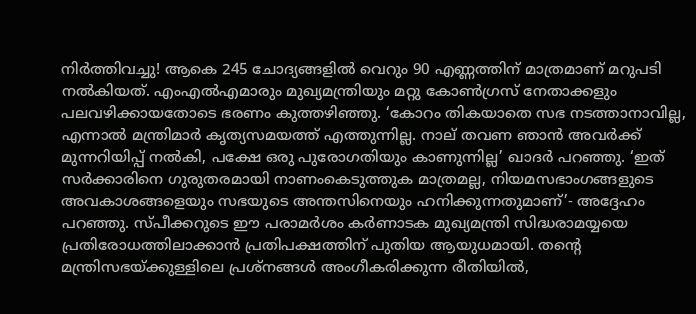നിര്‍ത്തിവച്ചു! ആകെ 245 ചോദ്യങ്ങളില്‍ വെറും 90 എണ്ണത്തിന് മാത്രമാണ് മറുപടി നല്‍കിയത്. എംഎല്‍എമാരും മുഖ്യമന്ത്രിയും മറ്റു കോണ്‍ഗ്രസ് നേതാക്കളും പലവഴിക്കായതോടെ ഭരണം കുത്തഴിഞ്ഞു. ‘കോറം തികയാതെ സഭ നടത്താനാവില്ല, എന്നാല്‍ മന്ത്രിമാര്‍ കൃത്യസമയത്ത് എത്തുന്നില്ല. നാല് തവണ ഞാന്‍ അവര്‍ക്ക് മുന്നറിയിപ്പ് നല്‍കി, പക്ഷേ ഒരു പുരോഗതിയും കാണുന്നില്ല’ ഖാദര്‍ പറഞ്ഞു. ‘ഇത് സര്‍ക്കാരിനെ ഗുരുതരമായി നാണംകെടുത്തുക മാത്രമല്ല, നിയമസഭാംഗങ്ങളുടെ അവകാശങ്ങളെയും സഭയുടെ അന്തസിനെയും ഹനിക്കുന്നതുമാണ്’- അദ്ദേഹം പറഞ്ഞു. സ്പീക്കറുടെ ഈ പരാമര്‍ശം കര്‍ണാടക മുഖ്യമന്ത്രി സിദ്ധരാമയ്യയെ പ്രതിരോധത്തിലാക്കാന്‍ പ്രതിപക്ഷത്തിന് പുതിയ ആയുധമായി. തന്റെ മന്ത്രിസഭയ്ക്കുള്ളിലെ പ്രശ്‌നങ്ങള്‍ അംഗീകരിക്കുന്ന രീതിയില്‍,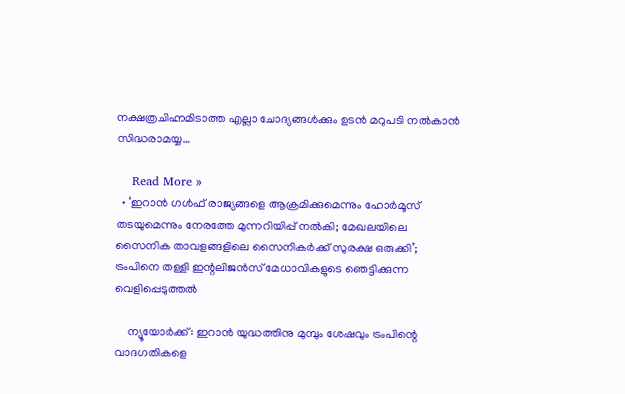നക്ഷത്രചിഹ്നമിടാത്ത എല്ലാ ചോദ്യങ്ങള്‍ക്കും ഉടന്‍ മറുപടി നല്‍കാന്‍ സിദ്ധരാമയ്യ…

    Read More »
  • ‘ഇറാന്‍ ഗള്‍ഫ് രാജ്യങ്ങളെ ആക്രമിക്കുമെന്നും ഹോര്‍മൂസ് തടയുമെന്നും നേരത്തേ മുന്നറിയിപ്പ് നല്‍കി; മേഖലയിലെ സൈനിക താവളങ്ങളിലെ സൈനികര്‍ക്ക് സുരക്ഷ ഒരുക്കി’; ട്രംപിനെ തള്ളി ഇന്റലിജന്‍സ് മേധാവികളുടെ ഞെട്ടിക്കുന്ന വെളിപ്പെടുത്തല്‍

    ന്യൂയോര്‍ക്ക്: ഇറാന്‍ യുദ്ധത്തിനു മുമ്പും ശേഷവും ട്രംപിന്റെ വാദഗതികളെ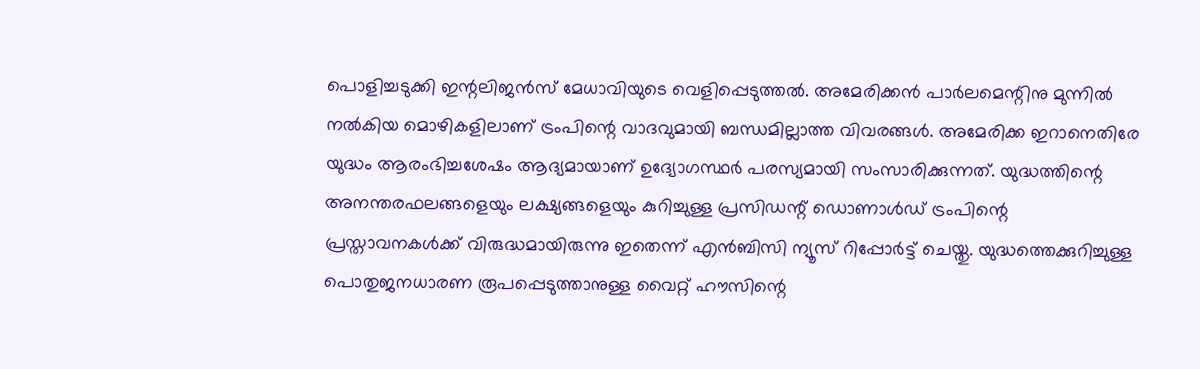പൊളിച്ചടുക്കി ഇന്റലിജന്‍സ് മേധാവിയുടെ വെളിപ്പെടുത്തല്‍. അമേരിക്കന്‍ പാര്‍ലമെന്റിനു മുന്നില്‍ നല്‍കിയ മൊഴികളിലാണ് ട്രംപിന്റെ വാദവുമായി ബന്ധമില്ലാത്ത വിവരങ്ങള്‍. അമേരിക്ക ഇറാനെതിരേ യുദ്ധം ആരംഭിച്ചശേഷം ആദ്യമായാണ് ഉദ്യോഗസ്ഥര്‍ പരസ്യമായി സംസാരിക്കുന്നത്. യുദ്ധത്തിന്റെ അനന്തരഫലങ്ങളെയും ലക്ഷ്യങ്ങളെയും കുറിച്ചുള്ള പ്രസിഡന്റ് ഡൊണാള്‍ഡ് ട്രംപിന്റെ പ്രസ്താവനകള്‍ക്ക് വിരുദ്ധമായിരുന്നു ഇതെന്ന് എന്‍ബിസി ന്യൂസ് റിപ്പോര്‍ട്ട് ചെയ്തു. യുദ്ധത്തെക്കുറിച്ചുള്ള പൊതുജനധാരണ രൂപപ്പെടുത്താനുള്ള വൈറ്റ് ഹൗസിന്റെ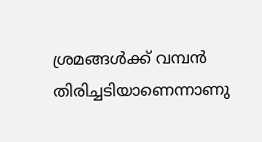ശ്രമങ്ങള്‍ക്ക് വമ്പന്‍ തിരിച്ചടിയാണെന്നാണു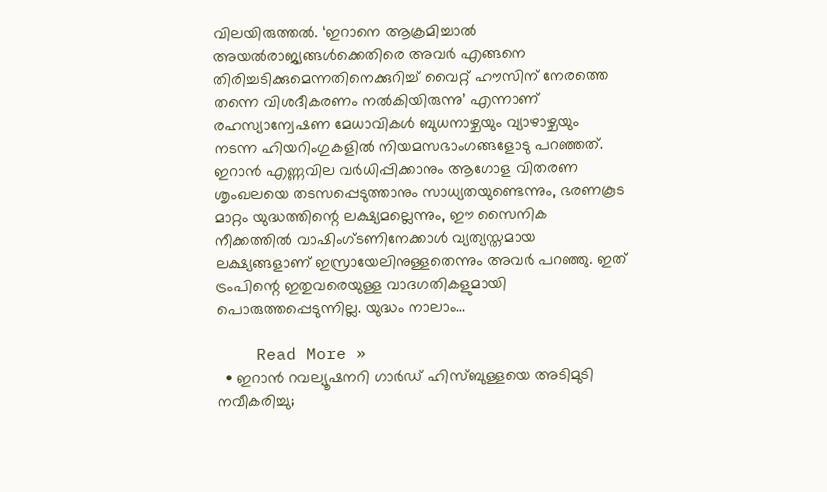വിലയിരുത്തല്‍. ‘ഇറാനെ ആക്രമിച്ചാല്‍ അയല്‍രാജ്യങ്ങള്‍ക്കെതിരെ അവര്‍ എങ്ങനെ തിരിച്ചടിക്കുമെന്നതിനെക്കുറിച്ച് വൈറ്റ് ഹൗസിന് നേരത്തെ തന്നെ വിശദീകരണം നല്‍കിയിരുന്നു’ എന്നാണ് രഹസ്യാന്വേഷണ മേധാവികള്‍ ബുധനാഴ്ചയും വ്യാഴാഴ്ചയും നടന്ന ഹിയറിംഗുകളില്‍ നിയമസഭാംഗങ്ങളോടു പറഞ്ഞത്. ഇറാന്‍ എണ്ണവില വര്‍ധിപ്പിക്കാനും ആഗോള വിതരണ ശൃംഖലയെ തടസപ്പെടുത്താനും സാധ്യതയുണ്ടെന്നും, ഭരണകൂട മാറ്റം യുദ്ധത്തിന്റെ ലക്ഷ്യമല്ലെന്നും, ഈ സൈനിക നീക്കത്തില്‍ വാഷിംഗ്ടണിനേക്കാള്‍ വ്യത്യസ്തമായ ലക്ഷ്യങ്ങളാണ് ഇസ്രായേലിനുള്ളതെന്നും അവര്‍ പറഞ്ഞു. ഇത് ട്രംപിന്റെ ഇതുവരെയുള്ള വാദഗതികളുമായി പൊരുത്തപ്പെടുന്നില്ല. യുദ്ധം നാലാം…

    Read More »
  • ഇറാന്‍ റവല്യൂഷനറി ഗാര്‍ഡ് ഹിസ്ബുള്ളയെ അടിമുടി നവീകരിച്ചു;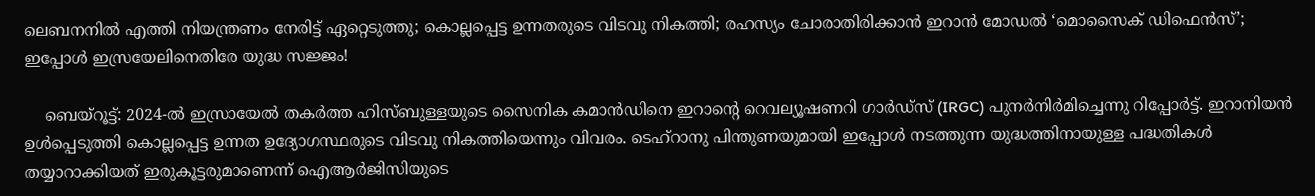ലെബനനില്‍ എത്തി നിയന്ത്രണം നേരിട്ട് ഏറ്റെടുത്തു; കൊല്ലപ്പെട്ട ഉന്നതരുടെ വിടവു നികത്തി; രഹസ്യം ചോരാതിരിക്കാന്‍ ഇറാന്‍ മോഡല്‍ ‘മൊസൈക് ഡിഫെന്‍സ്’; ഇപ്പോള്‍ ഇസ്രയേലിനെതിരേ യുദ്ധ സജ്ജം!

    ബെയ്‌റൂട്ട്: 2024-ല്‍ ഇസ്രായേല്‍ തകര്‍ത്ത ഹിസ്ബുള്ളയുടെ സൈനിക കമാന്‍ഡിനെ ഇറാന്റെ റെവല്യൂഷണറി ഗാര്‍ഡ്സ് (IRGC) പുനര്‍നിര്‍മിച്ചെന്നു റിപ്പോര്‍ട്ട്. ഇറാനിയന്‍ ഉള്‍പ്പെടുത്തി കൊല്ലപ്പെട്ട ഉന്നത ഉദ്യോഗസ്ഥരുടെ വിടവു നികത്തിയെന്നും വിവരം. ടെഹ്റാനു പിന്തുണയുമായി ഇപ്പോള്‍ നടത്തുന്ന യുദ്ധത്തിനായുള്ള പദ്ധതികള്‍ തയ്യാറാക്കിയത് ഇരുകൂട്ടരുമാണെന്ന് ഐആര്‍ജിസിയുടെ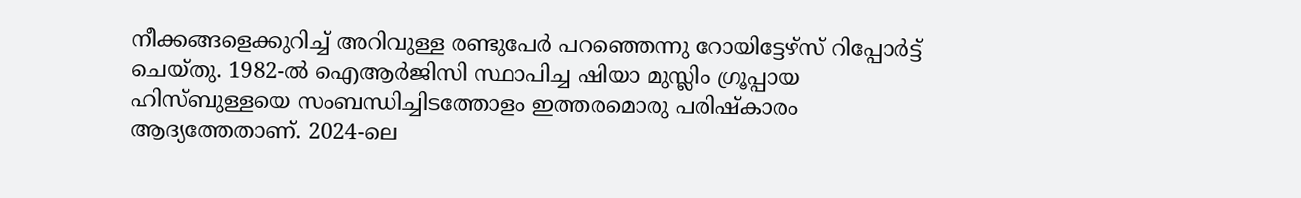നീക്കങ്ങളെക്കുറിച്ച് അറിവുള്ള രണ്ടുപേര്‍ പറഞ്ഞെന്നു റോയിട്ടേഴ്‌സ് റിപ്പോര്‍ട്ട് ചെയ്തു. 1982-ല്‍ ഐആര്‍ജിസി സ്ഥാപിച്ച ഷിയാ മുസ്ലിം ഗ്രൂപ്പായ ഹിസ്ബുള്ളയെ സംബന്ധിച്ചിടത്തോളം ഇത്തരമൊരു പരിഷ്‌കാരം ആദ്യത്തേതാണ്. 2024-ലെ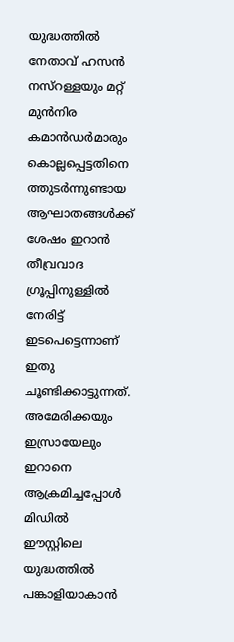യുദ്ധത്തില്‍ നേതാവ് ഹസന്‍ നസ്റള്ളയും മറ്റ് മുന്‍നിര കമാന്‍ഡര്‍മാരും കൊല്ലപ്പെട്ടതിനെ ത്തുടര്‍ന്നുണ്ടായ ആഘാതങ്ങള്‍ക്ക് ശേഷം ഇറാന്‍ തീവ്രവാദ ഗ്രൂപ്പിനുള്ളില്‍ നേരിട്ട് ഇടപെട്ടെന്നാണ് ഇതു ചൂണ്ടിക്കാട്ടുന്നത്. അമേരിക്കയും ഇസ്രായേലും ഇറാനെ ആക്രമിച്ചപ്പോള്‍ മിഡില്‍ ഈസ്റ്റിലെ യുദ്ധത്തില്‍ പങ്കാളിയാകാന്‍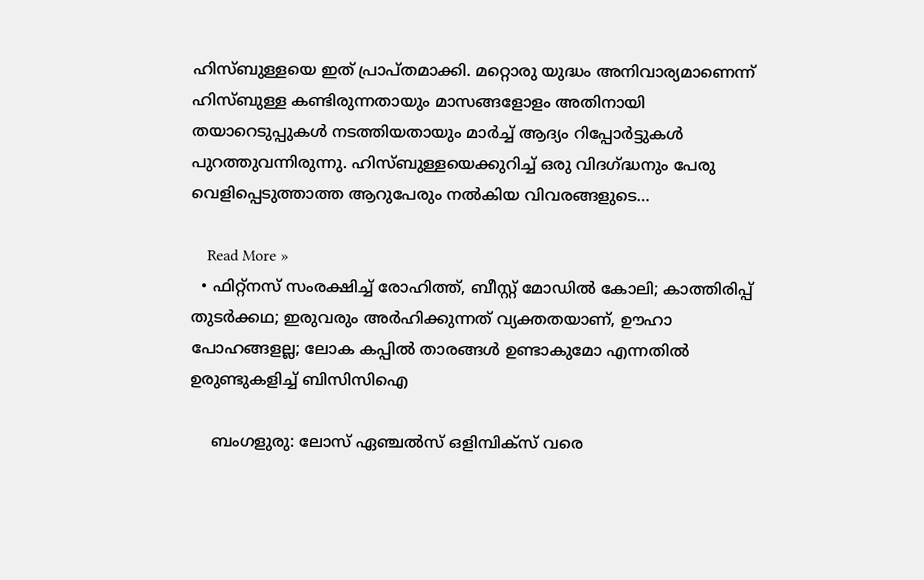ഹിസ്ബുള്ളയെ ഇത് പ്രാപ്തമാക്കി. മറ്റൊരു യുദ്ധം അനിവാര്യമാണെന്ന് ഹിസ്ബുള്ള കണ്ടിരുന്നതായും മാസങ്ങളോളം അതിനായി തയാറെടുപ്പുകള്‍ നടത്തിയതായും മാര്‍ച്ച് ആദ്യം റിപ്പോര്‍ട്ടുകള്‍ പുറത്തുവന്നിരുന്നു. ഹിസ്ബുള്ളയെക്കുറിച്ച് ഒരു വിദഗ്ദ്ധനും പേരു വെളിപ്പെടുത്താത്ത ആറുപേരും നല്‍കിയ വിവരങ്ങളുടെ…

    Read More »
  • ഫിറ്റ്‌നസ് സംരക്ഷിച്ച് രോഹിത്ത്, ബീസ്റ്റ് മോഡില്‍ കോലി; കാത്തിരിപ്പ് തുടര്‍ക്കഥ; ഇരുവരും അര്‍ഹിക്കുന്നത് വ്യക്തതയാണ്, ഊഹാ പോഹങ്ങളല്ല; ലോക കപ്പില്‍ താരങ്ങള്‍ ഉണ്ടാകുമോ എന്നതില്‍ ഉരുണ്ടുകളിച്ച് ബിസിസിഐ

    ബംഗളുരു: ലോസ് ഏഞ്ചല്‍സ് ഒളിമ്പിക്‌സ് വരെ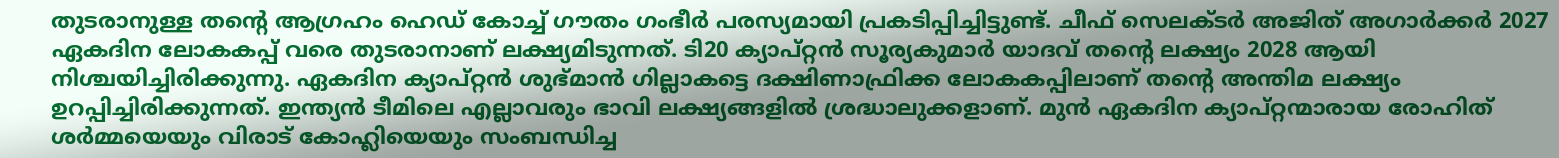തുടരാനുള്ള തന്റെ ആഗ്രഹം ഹെഡ് കോച്ച് ഗൗതം ഗംഭീര്‍ പരസ്യമായി പ്രകടിപ്പിച്ചിട്ടുണ്ട്. ചീഫ് സെലക്ടര്‍ അജിത് അഗാര്‍ക്കര്‍ 2027 ഏകദിന ലോകകപ്പ് വരെ തുടരാനാണ് ലക്ഷ്യമിടുന്നത്. ടി20 ക്യാപ്റ്റന്‍ സൂര്യകുമാര്‍ യാദവ് തന്റെ ലക്ഷ്യം 2028 ആയി നിശ്ചയിച്ചിരിക്കുന്നു. ഏകദിന ക്യാപ്റ്റന്‍ ശുഭ്മാന്‍ ഗില്ലാകട്ടെ ദക്ഷിണാഫ്രിക്ക ലോകകപ്പിലാണ് തന്റെ അന്തിമ ലക്ഷ്യം ഉറപ്പിച്ചിരിക്കുന്നത്. ഇന്ത്യന്‍ ടീമിലെ എല്ലാവരും ഭാവി ലക്ഷ്യങ്ങളില്‍ ശ്രദ്ധാലുക്കളാണ്. മുന്‍ ഏകദിന ക്യാപ്റ്റന്മാരായ രോഹിത് ശര്‍മ്മയെയും വിരാട് കോഹ്ലിയെയും സംബന്ധിച്ച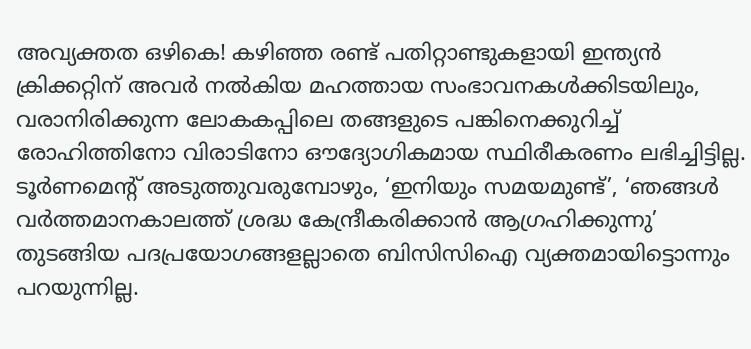അവ്യക്തത ഒഴികെ! കഴിഞ്ഞ രണ്ട് പതിറ്റാണ്ടുകളായി ഇന്ത്യന്‍ ക്രിക്കറ്റിന് അവര്‍ നല്‍കിയ മഹത്തായ സംഭാവനകള്‍ക്കിടയിലും, വരാനിരിക്കുന്ന ലോകകപ്പിലെ തങ്ങളുടെ പങ്കിനെക്കുറിച്ച് രോഹിത്തിനോ വിരാടിനോ ഔദ്യോഗികമായ സ്ഥിരീകരണം ലഭിച്ചിട്ടില്ല. ടൂര്‍ണമെന്റ് അടുത്തുവരുമ്പോഴും, ‘ഇനിയും സമയമുണ്ട്’, ‘ഞങ്ങള്‍ വര്‍ത്തമാനകാലത്ത് ശ്രദ്ധ കേന്ദ്രീകരിക്കാന്‍ ആഗ്രഹിക്കുന്നു’ തുടങ്ങിയ പദപ്രയോഗങ്ങളല്ലാതെ ബിസിസിഐ വ്യക്തമായിട്ടൊന്നും പറയുന്നില്ല.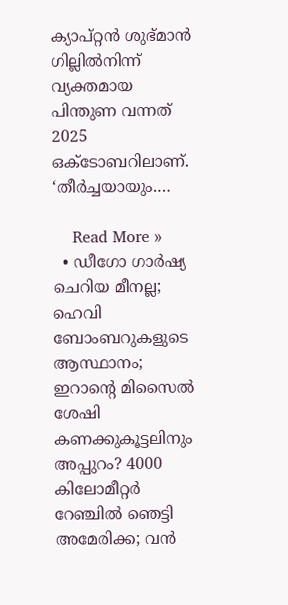ക്യാപ്റ്റന്‍ ശുഭ്മാന്‍ ഗില്ലില്‍നിന്ന് വ്യക്തമായ പിന്തുണ വന്നത് 2025 ഒക്‌ടോബറിലാണ്. ‘തീര്‍ച്ചയായും.…

    Read More »
  • ഡീഗോ ഗാര്‍ഷ്യ ചെറിയ മീനല്ല; ഹെവി ബോംബറുകളുടെ ആസ്ഥാനം; ഇറാന്റെ മിസൈല്‍ ശേഷി കണക്കുകൂട്ടലിനും അപ്പുറം? 4000 കിലോമീറ്റര്‍ റേഞ്ചില്‍ ഞെട്ടി അമേരിക്ക; വന്‍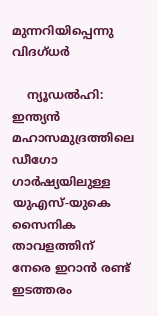മുന്നറിയിപ്പെന്നു വിദഗ്ധര്‍

    ന്യൂഡല്‍ഹി: ഇന്ത്യന്‍ മഹാസമുദ്രത്തിലെ ഡീഗോ ഗാര്‍ഷ്യയിലുള്ള യുഎസ്-യുകെ സൈനിക താവളത്തിന് നേരെ ഇറാന്‍ രണ്ട് ഇടത്തരം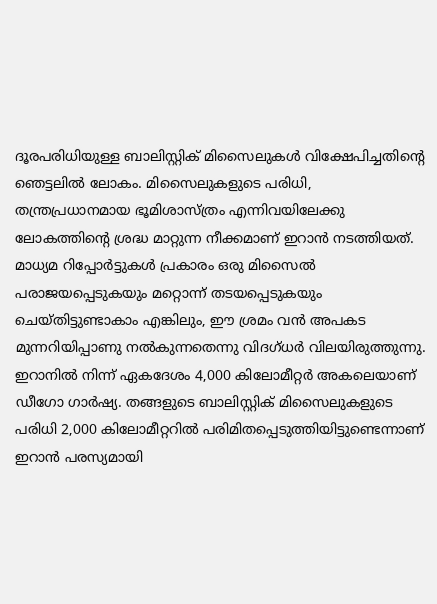ദൂരപരിധിയുള്ള ബാലിസ്റ്റിക് മിസൈലുകള്‍ വിക്ഷേപിച്ചതിന്റെ ഞെട്ടലില്‍ ലോകം. മിസൈലുകളുടെ പരിധി, തന്ത്രപ്രധാനമായ ഭൂമിശാസ്ത്രം എന്നിവയിലേക്കു ലോകത്തിന്റെ ശ്രദ്ധ മാറ്റുന്ന നീക്കമാണ് ഇറാന്‍ നടത്തിയത്. മാധ്യമ റിപ്പോര്‍ട്ടുകള്‍ പ്രകാരം ഒരു മിസൈല്‍ പരാജയപ്പെടുകയും മറ്റൊന്ന് തടയപ്പെടുകയും ചെയ്തിട്ടുണ്ടാകാം എങ്കിലും, ഈ ശ്രമം വന്‍ അപകട മുന്നറിയിപ്പാണു നല്‍കുന്നതെന്നു വിദഗ്ധര്‍ വിലയിരുത്തുന്നു. ഇറാനില്‍ നിന്ന് ഏകദേശം 4,000 കിലോമീറ്റര്‍ അകലെയാണ് ഡീഗോ ഗാര്‍ഷ്യ. തങ്ങളുടെ ബാലിസ്റ്റിക് മിസൈലുകളുടെ പരിധി 2,000 കിലോമീറ്ററില്‍ പരിമിതപ്പെടുത്തിയിട്ടുണ്ടെന്നാണ് ഇറാന്‍ പരസ്യമായി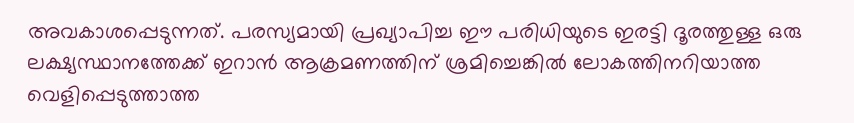അവകാശപ്പെടുന്നത്. പരസ്യമായി പ്രഖ്യാപിച്ച ഈ പരിധിയുടെ ഇരട്ടി ദൂരത്തുള്ള ഒരു ലക്ഷ്യസ്ഥാനത്തേക്ക് ഇറാന്‍ ആക്രമണത്തിന് ശ്രമിച്ചെങ്കില്‍ ലോകത്തിനറിയാത്ത വെളിപ്പെടുത്താത്ത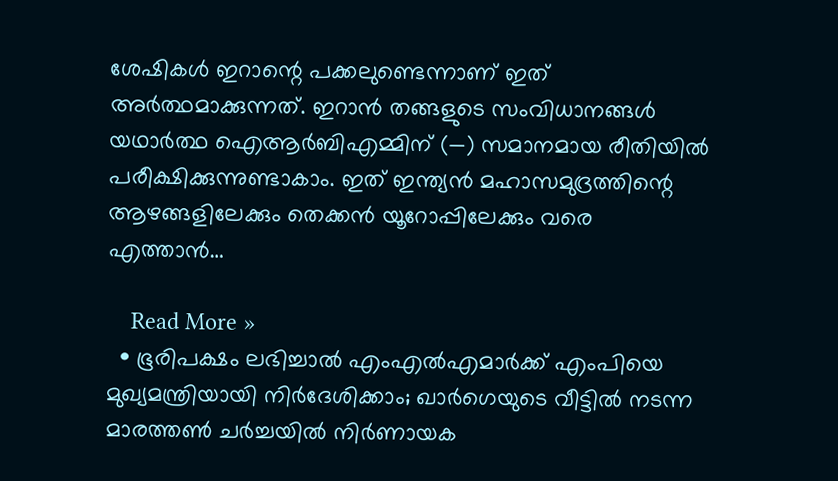ശേഷികള്‍ ഇറാന്റെ പക്കലുണ്ടെന്നാണ് ഇത് അര്‍ത്ഥമാക്കുന്നത്. ഇറാന്‍ തങ്ങളുടെ സംവിധാനങ്ങള്‍ യഥാര്‍ത്ഥ ഐആര്‍ബിഎമ്മിന് (—) സമാനമായ രീതിയില്‍ പരീക്ഷിക്കുന്നുണ്ടാകാം. ഇത് ഇന്ത്യന്‍ മഹാസമുദ്രത്തിന്റെ ആഴങ്ങളിലേക്കും തെക്കന്‍ യൂറോപ്പിലേക്കും വരെ എത്താന്‍…

    Read More »
  • ഭൂരിപക്ഷം ലഭിച്ചാല്‍ എംഎല്‍എമാര്‍ക്ക് എംപിയെ മുഖ്യമന്ത്രിയായി നിര്‍ദേശിക്കാം; ഖാര്‍ഗെയുടെ വീട്ടില്‍ നടന്ന മാരത്തണ്‍ ചര്‍ച്ചയില്‍ നിര്‍ണായക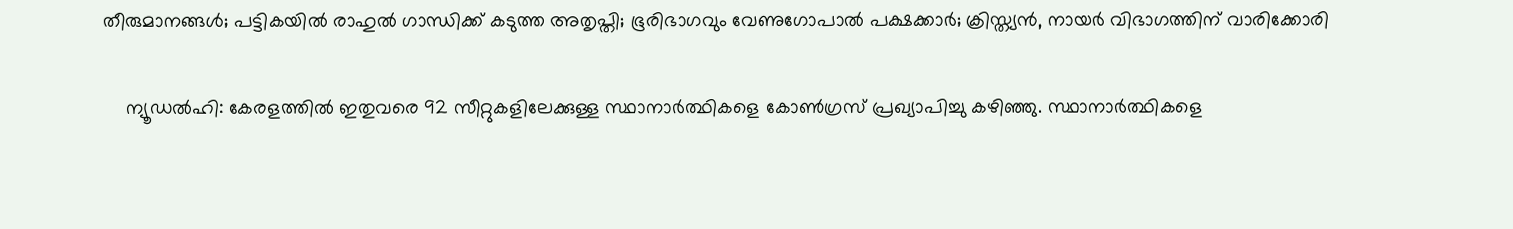തീരുമാനങ്ങള്‍; പട്ടികയില്‍ രാഹുല്‍ ഗാന്ധിക്ക് കടുത്ത അതൃപ്തി; ഭൂരിഭാഗവും വേണുഗോപാല്‍ പക്ഷക്കാര്‍; ക്രിസ്ത്യന്‍, നായര്‍ വിഭാഗത്തിന് വാരിക്കോരി

    ന്യൂഡല്‍ഹി: കേരളത്തില്‍ ഇതുവരെ 92 സീറ്റുകളിലേക്കുള്ള സ്ഥാനാര്‍ത്ഥികളെ കോണ്‍ഗ്രസ് പ്രഖ്യാപിച്ചു കഴിഞ്ഞു. സ്ഥാനാര്‍ത്ഥികളെ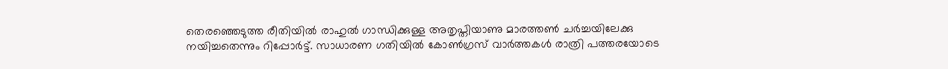തെരഞ്ഞെടുത്ത രീതിയില്‍ രാഹുല്‍ ഗാന്ധിക്കുള്ള അതൃപ്തിയാണു മാരത്തണ്‍ ചര്‍ച്ചയിലേക്കു നയിച്ചതെന്നും റിപ്പോര്‍ട്ട്. സാധാരണ ഗതിയില്‍ കോണ്‍ഗ്രസ് വാര്‍ത്തകള്‍ രാത്രി പത്തരയോടെ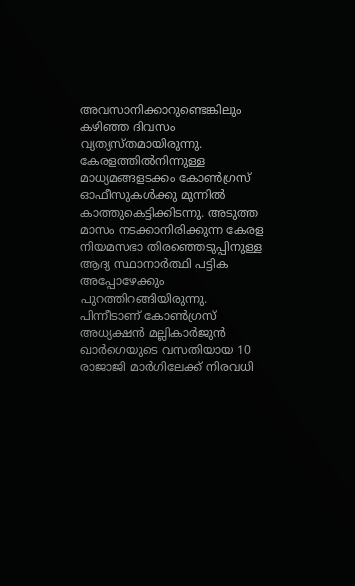അവസാനിക്കാറുണ്ടെങ്കിലും കഴിഞ്ഞ ദിവസം വ്യത്യസ്തമായിരുന്നു. കേരളത്തില്‍നിന്നുള്ള മാധ്യമങ്ങളടക്കം കോണ്‍ഗ്രസ് ഓഫീസുകള്‍ക്കു മുന്നില്‍ കാത്തുകെട്ടിക്കിടന്നു. അടുത്ത മാസം നടക്കാനിരിക്കുന്ന കേരള നിയമസഭാ തിരഞ്ഞെടുപ്പിനുള്ള ആദ്യ സ്ഥാനാര്‍ത്ഥി പട്ടിക അപ്പോഴേക്കും പുറത്തിറങ്ങിയിരുന്നു. പിന്നീടാണ് കോണ്‍ഗ്രസ് അധ്യക്ഷന്‍ മല്ലികാര്‍ജുന്‍ ഖാര്‍ഗെയുടെ വസതിയായ 10 രാജാജി മാര്‍ഗിലേക്ക് നിരവധി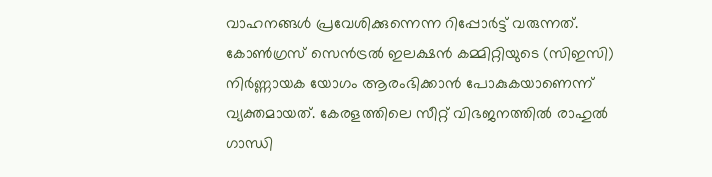വാഹനങ്ങള്‍ പ്രവേശിക്കുന്നെന്ന റിപ്പോര്‍ട്ട് വരുന്നത്. കോണ്‍ഗ്രസ് സെന്‍ട്രല്‍ ഇലക്ഷന്‍ കമ്മിറ്റിയുടെ (സിഇസി) നിര്‍ണ്ണായക യോഗം ആരംഭിക്കാന്‍ പോകുകയാണെന്ന് വ്യക്തമായത്. കേരളത്തിലെ സീറ്റ് വിഭജനത്തില്‍ രാഹുല്‍ ഗാന്ധി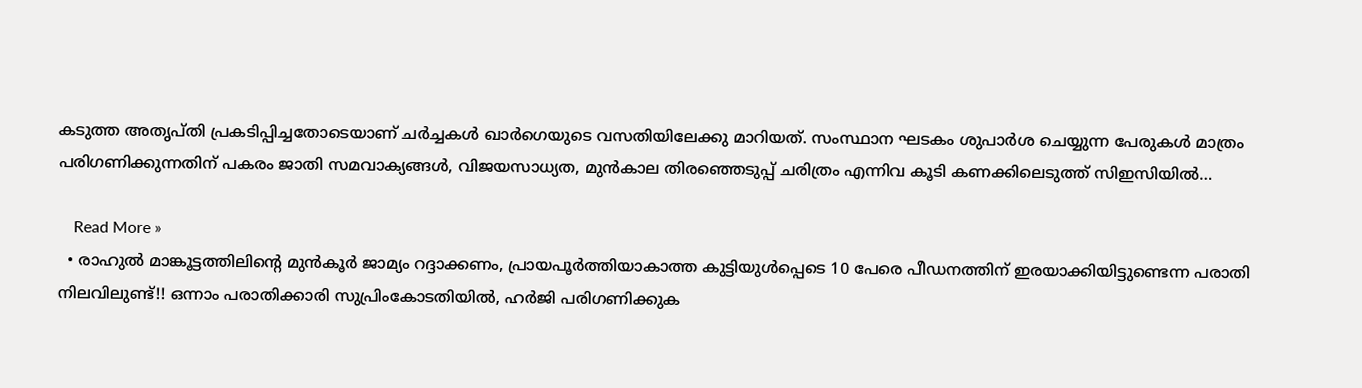കടുത്ത അതൃപ്തി പ്രകടിപ്പിച്ചതോടെയാണ് ചര്‍ച്ചകള്‍ ഖാര്‍ഗെയുടെ വസതിയിലേക്കു മാറിയത്. സംസ്ഥാന ഘടകം ശുപാര്‍ശ ചെയ്യുന്ന പേരുകള്‍ മാത്രം പരിഗണിക്കുന്നതിന് പകരം ജാതി സമവാക്യങ്ങള്‍, വിജയസാധ്യത, മുന്‍കാല തിരഞ്ഞെടുപ്പ് ചരിത്രം എന്നിവ കൂടി കണക്കിലെടുത്ത് സിഇസിയില്‍…

    Read More »
  • രാഹുൽ മാങ്കൂട്ടത്തിലിന്റെ മുൻകൂർ ജാമ്യം റദ്ദാക്കണം, പ്രായപൂർത്തിയാകാത്ത കുട്ടിയുൾപ്പെടെ 10 പേരെ പീഡനത്തിന് ഇരയാക്കിയിട്ടുണ്ടെന്ന പരാതി നിലവിലുണ്ട്!! ഒന്നാം പരാതിക്കാരി സുപ്രിംകോടതിയിൽ, ഹർജി പരിഗണിക്കുക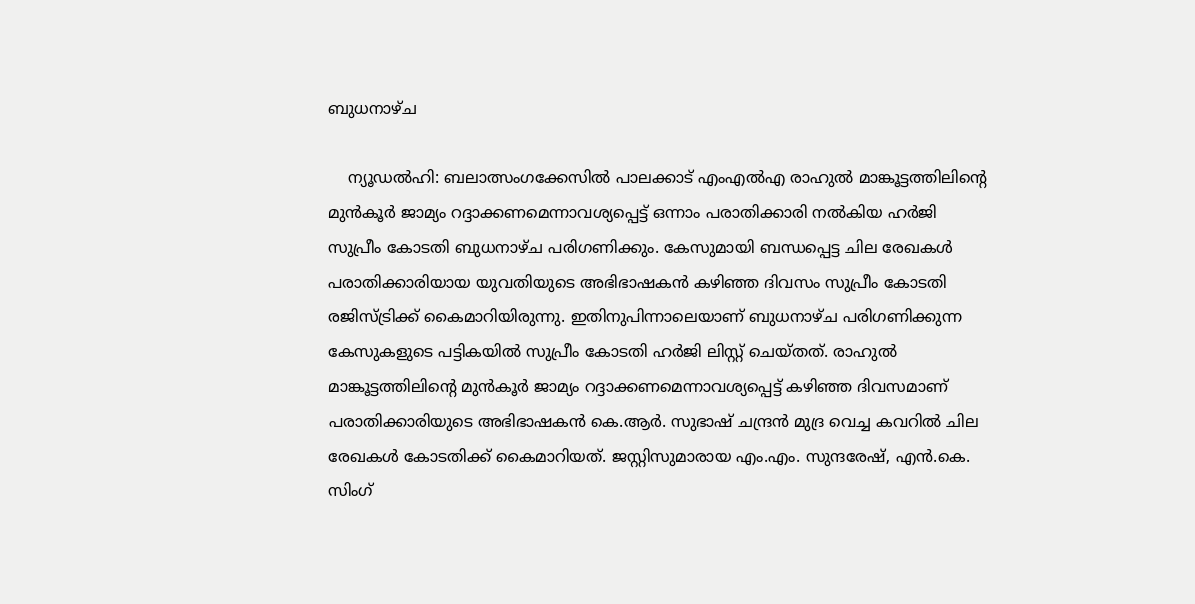ബുധനാഴ്ച

    ന്യൂഡൽഹി: ബലാത്സംഗക്കേസിൽ പാലക്കാട് എംഎൽഎ രാഹുൽ മാങ്കൂട്ടത്തിലിന്റെ മുൻ‌കൂർ ജാമ്യം റദ്ദാക്കണമെന്നാവശ്യപ്പെട്ട് ഒന്നാം പരാതിക്കാരി നൽകിയ ഹർജി സുപ്രീം കോടതി ബുധനാഴ്ച പരിഗണിക്കും. കേസുമായി ബന്ധപ്പെട്ട ചില രേഖകൾ പരാതിക്കാരിയായ യുവതിയുടെ അഭിഭാഷകൻ കഴിഞ്ഞ ദിവസം സുപ്രീം കോടതി രജിസ്ട്രിക്ക് കൈമാറിയിരുന്നു. ഇതിനുപിന്നാലെയാണ് ബുധനാഴ്ച പരിഗണിക്കുന്ന കേസുകളുടെ പട്ടികയിൽ സുപ്രീം കോടതി ഹർജി ലിസ്റ്റ് ചെയ്തത്. രാഹുൽ മാങ്കൂട്ടത്തിലിന്റെ മുൻകൂർ ജാമ്യം റദ്ദാക്കണമെന്നാവശ്യപ്പെട്ട് കഴിഞ്ഞ ദിവസമാണ് പരാതിക്കാരിയുടെ അഭിഭാഷകൻ കെ.ആർ. സുഭാഷ് ചന്ദ്രൻ മുദ്ര വെച്ച കവറിൽ ചില രേഖകൾ കോടതിക്ക് കൈമാറിയത്. ജസ്റ്റിസുമാരായ എം.എം. സുന്ദരേഷ്, എൻ.കെ. സിംഗ്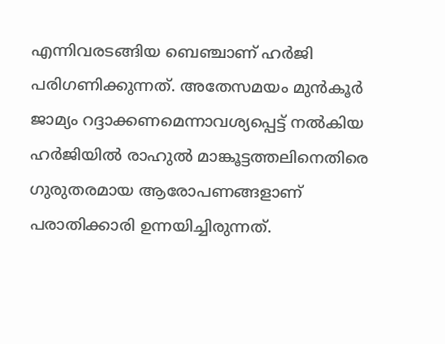എന്നിവരടങ്ങിയ ബെഞ്ചാണ് ഹർജി പരിഗണിക്കുന്നത്. അതേസമയം മുൻ‌കൂർ ജാമ്യം റദ്ദാക്കണമെന്നാവശ്യപ്പെട്ട് നൽകിയ ഹർജിയിൽ രാഹുൽ മാങ്കൂട്ടത്തലിനെതിരെ ഗുരുതരമായ ആരോപണങ്ങളാണ് പരാതിക്കാരി ഉന്നയിച്ചിരുന്നത്.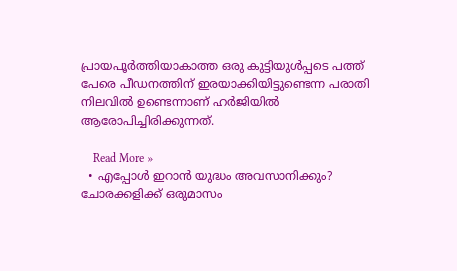പ്രായപൂർത്തിയാകാത്ത ഒരു കുട്ടിയുൾപ്പടെ പത്ത് പേരെ പീഡനത്തിന് ഇരയാക്കിയിട്ടുണ്ടെന്ന പരാതി നിലവിൽ ഉണ്ടെന്നാണ് ഹർജിയിൽ ആരോപിച്ചിരിക്കുന്നത്.

    Read More »
  • എപ്പോള്‍ ഇറാന്‍ യുദ്ധം അവസാനിക്കും? ചോരക്കളിക്ക് ഒരുമാസം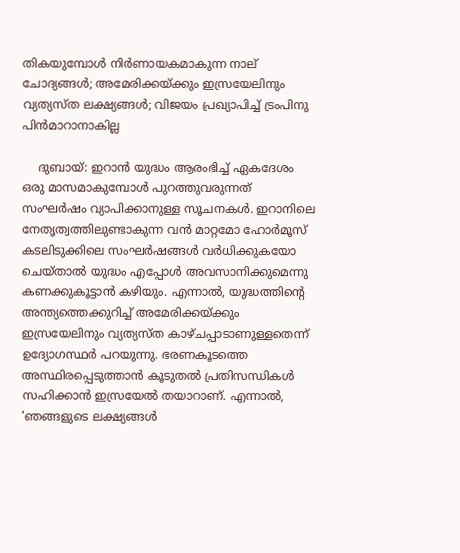തികയുമ്പോള്‍ നിര്‍ണായകമാകുന്ന നാല് ചോദ്യങ്ങള്‍; അമേരിക്കയ്ക്കും ഇസ്രയേലിനും വ്യത്യസ്ത ലക്ഷ്യങ്ങള്‍; വിജയം പ്രഖ്യാപിച്ച് ട്രംപിനു പിന്‍മാറാനാകില്ല

    ദുബായ്: ഇറാന്‍ യുദ്ധം ആരംഭിച്ച് ഏകദേശം ഒരു മാസമാകുമ്പോള്‍ പുറത്തുവരുന്നത് സംഘര്‍ഷം വ്യാപിക്കാനുള്ള സൂചനകള്‍. ഇറാനിലെ നേതൃത്വത്തിലുണ്ടാകുന്ന വന്‍ മാറ്റമോ ഹോര്‍മൂസ് കടലിടുക്കിലെ സംഘര്‍ഷങ്ങള്‍ വര്‍ധിക്കുകയോ ചെയ്താല്‍ യുദ്ധം എപ്പോള്‍ അവസാനിക്കുമെന്നു കണക്കുകൂട്ടാന്‍ കഴിയും. എന്നാല്‍, യുദ്ധത്തിന്റെ അന്ത്യത്തെക്കുറിച്ച് അമേരിക്കയ്ക്കും ഇസ്രയേലിനും വ്യത്യസ്ത കാഴ്ചപ്പാടാണുള്ളതെന്ന് ഉദ്യോഗസ്ഥര്‍ പറയുന്നു. ഭരണകൂടത്തെ അസ്ഥിരപ്പെടുത്താന്‍ കൂടുതല്‍ പ്രതിസന്ധികള്‍ സഹിക്കാന്‍ ഇസ്രയേല്‍ തയാറാണ്. എന്നാല്‍, ‘ഞങ്ങളുടെ ലക്ഷ്യങ്ങള്‍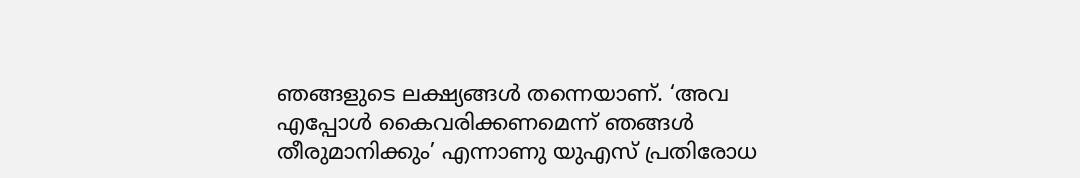ഞങ്ങളുടെ ലക്ഷ്യങ്ങള്‍ തന്നെയാണ്. ‘അവ എപ്പോള്‍ കൈവരിക്കണമെന്ന് ഞങ്ങള്‍ തീരുമാനിക്കും’ എന്നാണു യുഎസ് പ്രതിരോധ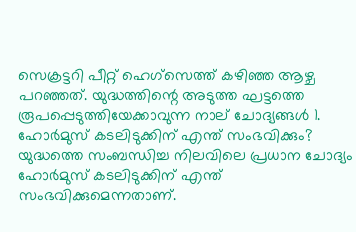സെക്രട്ടറി പീറ്റ് ഹെഗ്‌സെത്ത് കഴിഞ്ഞ ആഴ്ച പറഞ്ഞത്. യുദ്ധത്തിന്റെ അടുത്ത ഘട്ടത്തെ രൂപപ്പെടുത്തിയേക്കാവുന്ന നാല് ചോദ്യങ്ങള്‍ 1. ഹോര്‍മുസ് കടലിടുക്കിന് എന്ത് സംഭവിക്കും? യുദ്ധത്തെ സംബന്ധിച്ച നിലവിലെ പ്രധാന ചോദ്യം ഹോര്‍മുസ് കടലിടുക്കിന് എന്ത് സംഭവിക്കുമെന്നതാണ്.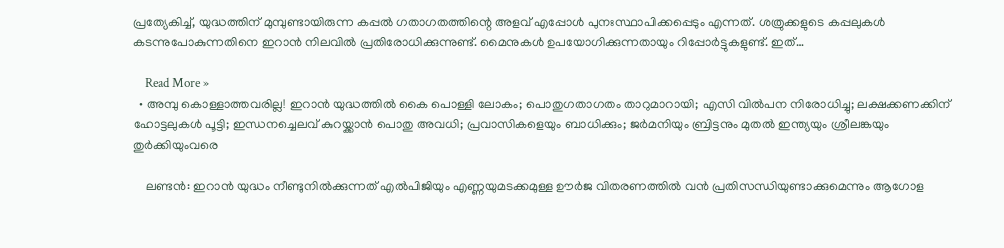പ്രത്യേകിച്ച്, യുദ്ധത്തിന് മുമ്പുണ്ടായിരുന്ന കപ്പല്‍ ഗതാഗതത്തിന്റെ അളവ് എപ്പോള്‍ പുനഃസ്ഥാപിക്കപ്പെടും എന്നത്. ശത്രുക്കളുടെ കപ്പലുകള്‍ കടന്നുപോകുന്നതിനെ ഇറാന്‍ നിലവില്‍ പ്രതിരോധിക്കുന്നുണ്ട്. മൈനുകള്‍ ഉപയോഗിക്കുന്നതായും റിപ്പോര്‍ട്ടുകളുണ്ട്. ഇത്…

    Read More »
  • അമ്പു കൊള്ളാത്തവരില്ല! ഇറാന്‍ യുദ്ധത്തില്‍ കൈ പൊള്ളി ലോകം; പൊതുഗതാഗതം താറുമാറായി; എസി വില്‍പന നിരോധിച്ചു; ലക്ഷക്കണക്കിന് ഹോട്ടലുകള്‍ പൂട്ടി; ഇന്ധനച്ചെലവ് കുറയ്ക്കാന്‍ പൊതു അവധി; പ്രവാസികളെയും ബാധിക്കും; ജര്‍മനിയും ബ്രിട്ടനും മുതല്‍ ഇന്ത്യയും ശ്രീലങ്കയും തുര്‍ക്കിയുംവരെ

    ലണ്ടന്‍: ഇറാന്‍ യുദ്ധം നീണ്ടുനില്‍ക്കുന്നത് എല്‍പിജിയും എണ്ണയുമടക്കമുള്ള ഊര്‍ജ വിതരണത്തില്‍ വന്‍ പ്രതിസന്ധിയുണ്ടാക്കുമെന്നും ആഗോള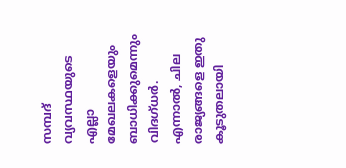സമ്പദ് വ്യവസ്ഥയുടെ എല്ലാ മേഖലകളെയും ബാധിക്കുമെന്നും വിദഗ്ധര്‍. എന്നാല്‍, ചില രാജ്യങ്ങളെ ഇതു കൂടുതലായി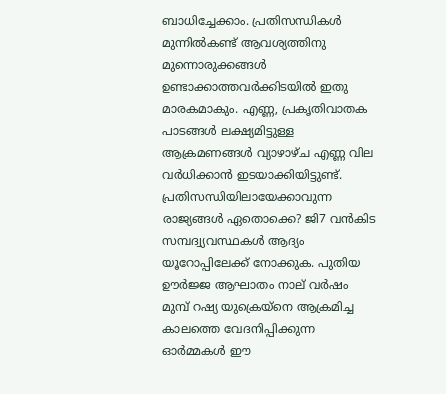ബാധിച്ചേക്കാം. പ്രതിസന്ധികള്‍ മുന്നില്‍കണ്ട് ആവശ്യത്തിനു മുന്നൊരുക്കങ്ങള്‍ ഉണ്ടാക്കാത്തവര്‍ക്കിടയില്‍ ഇതു മാരകമാകും. എണ്ണ, പ്രകൃതിവാതക പാടങ്ങള്‍ ലക്ഷ്യമിട്ടുള്ള ആക്രമണങ്ങള്‍ വ്യാഴാഴ്ച എണ്ണ വില വര്‍ധിക്കാന്‍ ഇടയാക്കിയിട്ടുണ്ട്. പ്രതിസന്ധിയിലായേക്കാവുന്ന രാജ്യങ്ങള്‍ ഏതൊക്കെ? ജി7 വന്‍കിട സമ്പദ്വ്യവസ്ഥകള്‍ ആദ്യം യൂറോപ്പിലേക്ക് നോക്കുക. പുതിയ ഊര്‍ജ്ജ ആഘാതം നാല് വര്‍ഷം മുമ്പ് റഷ്യ യുക്രെയ്നെ ആക്രമിച്ച കാലത്തെ വേദനിപ്പിക്കുന്ന ഓര്‍മ്മകള്‍ ഈ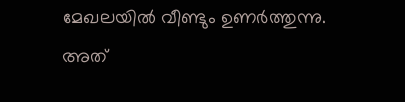മേഖലയില്‍ വീണ്ടും ഉണര്‍ത്തുന്നു. അത്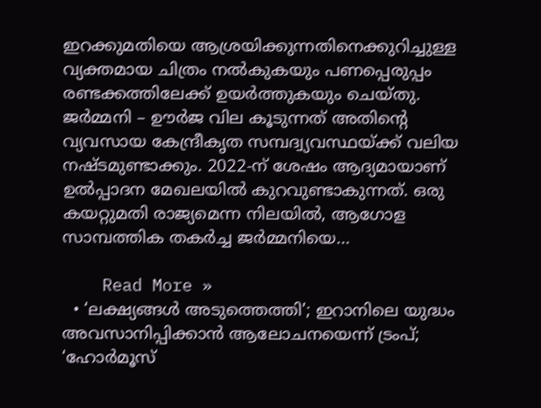ഇറക്കുമതിയെ ആശ്രയിക്കുന്നതിനെക്കുറിച്ചുള്ള വ്യക്തമായ ചിത്രം നല്‍കുകയും പണപ്പെരുപ്പം രണ്ടക്കത്തിലേക്ക് ഉയര്‍ത്തുകയും ചെയ്തു. ജര്‍മ്മനി – ഊര്‍ജ വില കൂടുന്നത് അതിന്റെ വ്യവസായ കേന്ദ്രീകൃത സമ്പദ്വ്യവസ്ഥയ്ക്ക് വലിയ നഷ്ടമുണ്ടാക്കും. 2022-ന് ശേഷം ആദ്യമായാണ് ഉല്‍പ്പാദന മേഖലയില്‍ കുറവുണ്ടാകുന്നത്. ഒരു കയറ്റുമതി രാജ്യമെന്ന നിലയില്‍, ആഗോള സാമ്പത്തിക തകര്‍ച്ച ജര്‍മ്മനിയെ…

    Read More »
  • ‘ലക്ഷ്യങ്ങള്‍ അടുത്തെത്തി’; ഇറാനിലെ യുദ്ധം അവസാനിപ്പിക്കാന്‍ ആലോചനയെന്ന് ട്രംപ്; ‘ഹോര്‍മൂസ്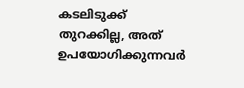കടലിടുക്ക് തുറക്കില്ല, അത് ഉപയോഗിക്കുന്നവര്‍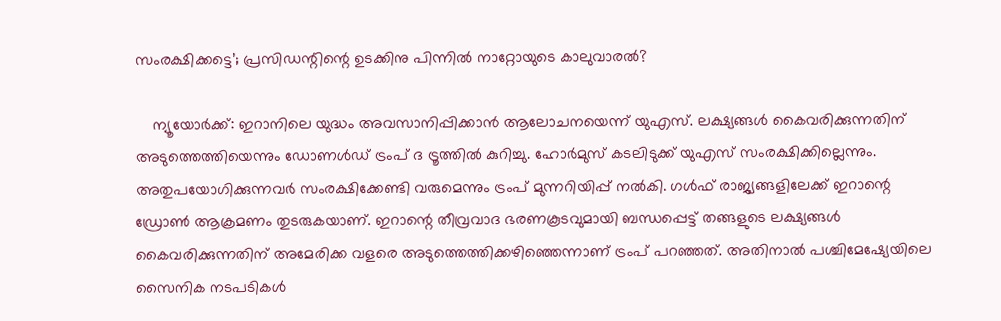സംരക്ഷിക്കട്ടെ’; പ്രസിഡന്റിന്റെ ഉടക്കിനു പിന്നില്‍ നാറ്റോയുടെ കാലുവാരല്‍?

    ന്യൂയോര്‍ക്ക്: ഇറാനിലെ യുദ്ധം അവസാനിപ്പിക്കാന്‍ ആലോചനയെന്ന് യുഎസ്. ലക്ഷ്യങ്ങള്‍ കൈവരിക്കുന്നതിന് അടുത്തെത്തിയെന്നും ഡോണള്‍ഡ് ട്രംപ് ദ ട്രൂത്തില്‍ കുറിച്ചു. ഹോര്‍മുസ് കടലിടുക്ക് യുഎസ് സംരക്ഷിക്കില്ലെന്നും. അതുപയോഗിക്കുന്നവര്‍ സംരക്ഷിക്കേണ്ടി വരുമെന്നും ട്രംപ് മുന്നറിയിപ്പ് നല്‍കി. ഗള്‍ഫ് രാജ്യങ്ങളിലേക്ക് ഇറാന്റെ ഡ്രോണ്‍ ആക്രമണം തുടരുകയാണ്. ഇറാന്റെ തീവ്രവാദ ഭരണകൂടവുമായി ബന്ധപ്പെട്ട് തങ്ങളുടെ ലക്ഷ്യങ്ങള്‍ കൈവരിക്കുന്നതിന് അമേരിക്ക വളരെ അടുത്തെത്തിക്കഴിഞ്ഞെന്നാണ് ട്രംപ് പറഞ്ഞത്. അതിനാല്‍ പശ്ചിമേഷ്യേയിലെ സൈനിക നടപടികള്‍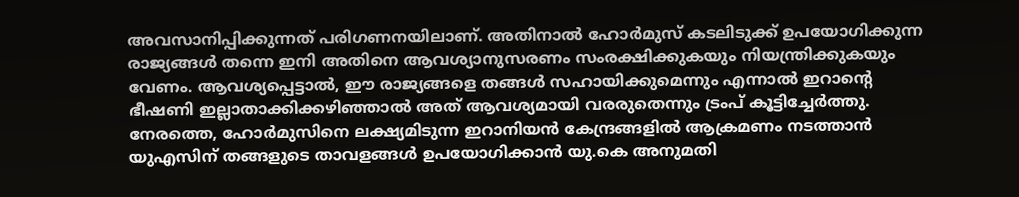അവസാനിപ്പിക്കുന്നത് പരിഗണനയിലാണ്. അതിനാല്‍ ഹോര്‍മുസ് കടലിടുക്ക് ഉപയോഗിക്കുന്ന രാജ്യങ്ങള്‍ തന്നെ ഇനി അതിനെ ആവശ്യാനുസരണം സംരക്ഷിക്കുകയും നിയന്ത്രിക്കുകയും വേണം. ആവശ്യപ്പെട്ടാല്‍, ഈ രാജ്യങ്ങളെ തങ്ങള്‍ സഹായിക്കുമെന്നും എന്നാല്‍ ഇറാന്റെ ഭീഷണി ഇല്ലാതാക്കിക്കഴിഞ്ഞാല്‍ അത് ആവശ്യമായി വരരുതെന്നും ട്രംപ് കൂട്ടിച്ചേര്‍ത്തു. നേരത്തെ, ഹോര്‍മുസിനെ ലക്ഷ്യമിടുന്ന ഇറാനിയന്‍ കേന്ദ്രങ്ങളില്‍ ആക്രമണം നടത്താന്‍ യുഎസിന് തങ്ങളുടെ താവളങ്ങള്‍ ഉപയോഗിക്കാന്‍ യു.കെ അനുമതി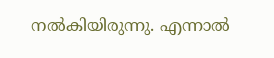നല്‍കിയിരുന്നു. എന്നാല്‍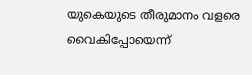യുകെയുടെ തീരുമാനം വളരെ വൈകിപ്പോയെന്ന്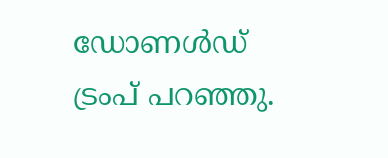ഡോണള്‍ഡ് ട്രംപ് പറഞ്ഞു.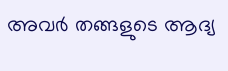അവര്‍ തങ്ങളുടെ ആദ്യ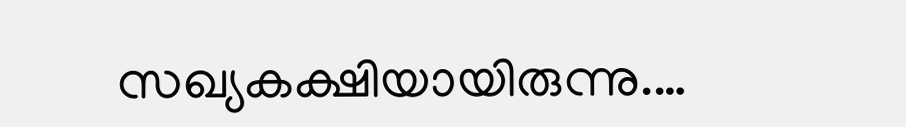സഖ്യകക്ഷിയായിരുന്നു.…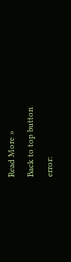Read More »
Back to top button
error: